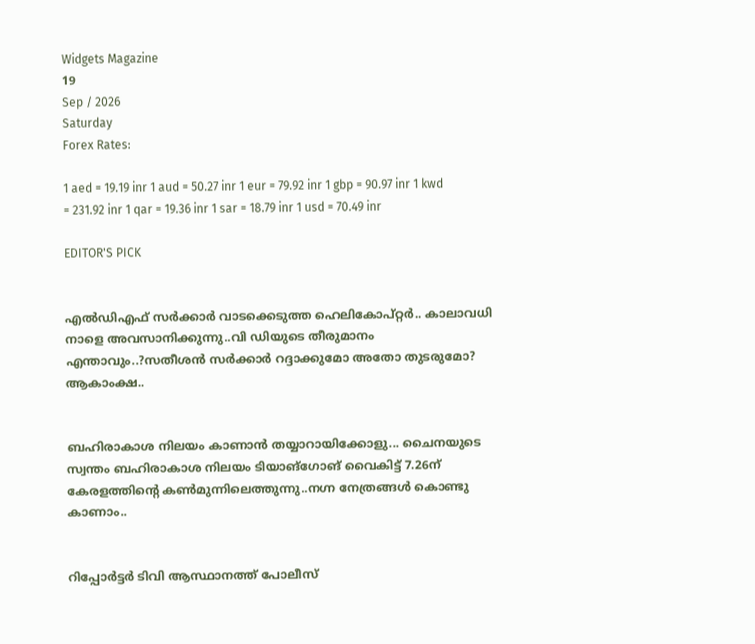Widgets Magazine
19
Sep / 2026
Saturday
Forex Rates:

1 aed = 19.19 inr 1 aud = 50.27 inr 1 eur = 79.92 inr 1 gbp = 90.97 inr 1 kwd = 231.92 inr 1 qar = 19.36 inr 1 sar = 18.79 inr 1 usd = 70.49 inr

EDITOR'S PICK


എൽഡിഎഫ് സർക്കാർ വാടക്കെടുത്ത ഹെലികോപ്റ്റർ.. കാലാവധി നാളെ അവസാനിക്കുന്നു..വി ഡിയുടെ തീരുമാനം എന്താവും..?സതീശൻ സർക്കാർ റദ്ദാക്കുമോ അതോ തുടരുമോ? ആകാംക്ഷ..


ബഹിരാകാശ നിലയം കാണാൻ തയ്യാറായിക്കോളു... ചൈനയുടെ സ്വന്തം ബഹിരാകാശ നിലയം ടിയാങ്ഗോങ് വൈകിട്ട് 7.26ന് കേരളത്തിന്റെ കൺമുന്നിലെത്തുന്നു..നഗ്ന നേത്രങ്ങൾ കൊണ്ടു കാണാം..


റിപ്പോര്‍ട്ടര്‍ ടിവി ആസ്ഥാനത്ത് പോലീസ്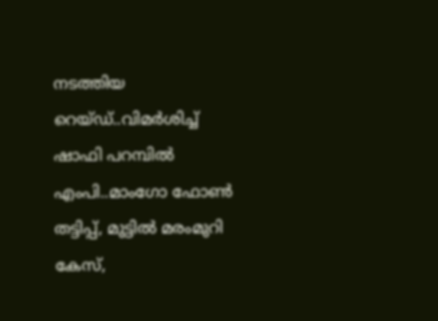നടത്തിയ റെയ്ഡ്..വിമർശിച്ച് ഷാഫി പറമ്പില്‍ എംപി..മാംഗോ ഫോണ്‍ തട്ടിപ്പ്, മുട്ടില്‍ മരംമുറി കേസ്,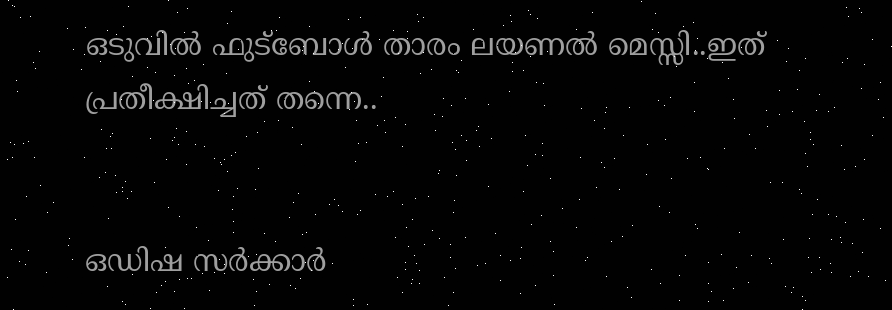ഒടുവില്‍ ഫുട്‌ബോള്‍ താരം ലയണല്‍ മെസ്സി..ഇത് പ്രതീക്ഷിച്ചത് തന്നെ..


ഒഡിഷ സർക്കാർ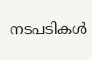നടപടികൾ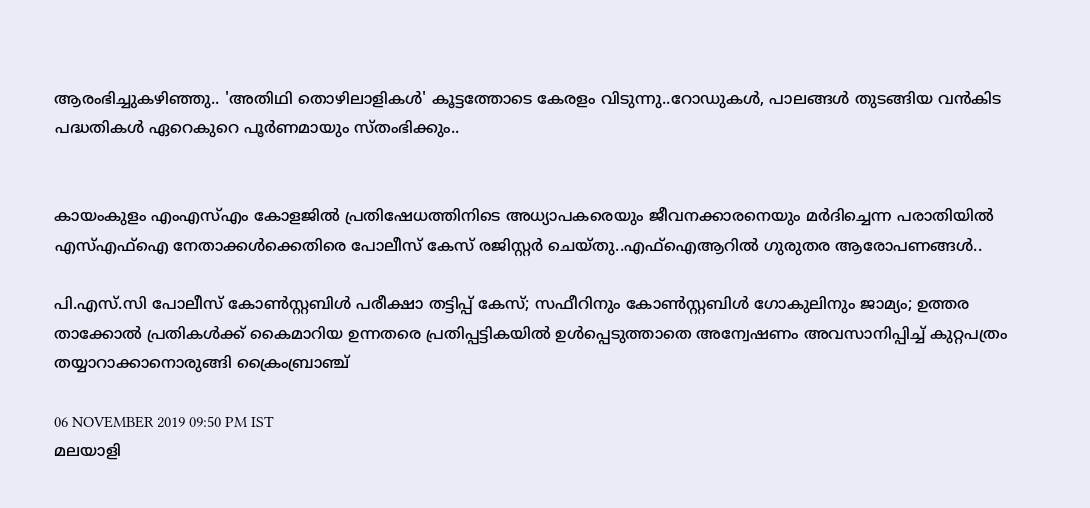ആരംഭിച്ചുകഴിഞ്ഞു.. 'അതിഥി തൊഴിലാളികൾ' കൂട്ടത്തോടെ കേരളം വിടുന്നു..റോഡുകൾ, പാലങ്ങൾ തുടങ്ങിയ വൻകിട പദ്ധതികൾ ഏറെകുറെ പൂർണമായും സ്തംഭിക്കും..


കായംകുളം എംഎസ്എം കോളജില്‍ പ്രതിഷേധത്തിനിടെ അധ്യാപകരെയും ജീവനക്കാരനെയും മര്‍ദിച്ചെന്ന പരാതിയില്‍ എസ്എഫ്‌ഐ നേതാക്കള്‍ക്കെതിരെ പോലീസ് കേസ് രജിസ്റ്റര്‍ ചെയ്തു..എഫ്‌ഐആറില്‍ ഗുരുതര ആരോപണങ്ങൾ..

പി.എസ്.സി പോലീസ് കോണ്‍സ്റ്റബിള്‍ പരീക്ഷാ തട്ടിപ്പ് കേസ്; സഫീറിനും കോണ്‍സ്റ്റബിള്‍ ഗോകുലിനും ജാമ്യം; ഉത്തര താക്കോല്‍ പ്രതികള്‍ക്ക് കൈമാറിയ ഉന്നതരെ പ്രതിപ്പട്ടികയില്‍ ഉള്‍പ്പെടുത്താതെ അന്വേഷണം അവസാനിപ്പിച്ച് കുറ്റപത്രം തയ്യാറാക്കാനൊരുങ്ങി ക്രൈംബ്രാഞ്ച്

06 NOVEMBER 2019 09:50 PM IST
മലയാളി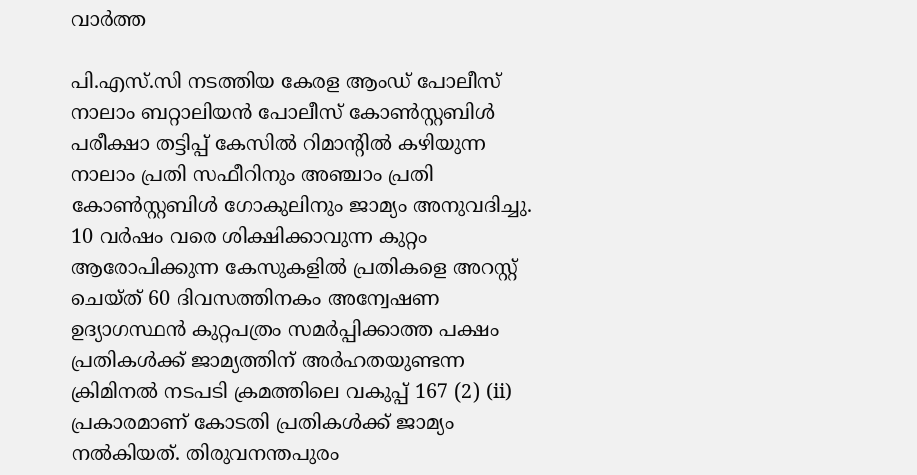വാര്‍ത്ത

പി.എസ്.സി നടത്തിയ കേരള ആംഡ് പോലീസ് നാലാം ബറ്റാലിയന്‍ പോലീസ് കോണ്‍സ്റ്റബിള്‍ പരീക്ഷാ തട്ടിപ്പ് കേസില്‍ റിമാന്റില്‍ കഴിയുന്ന നാലാം പ്രതി സഫീറിനും അഞ്ചാം പ്രതി കോണ്‍സ്റ്റബിള്‍ ഗോകുലിനും ജാമ്യം അനുവദിച്ചു. 10 വര്‍ഷം വരെ ശിക്ഷിക്കാവുന്ന കുറ്റം ആരോപിക്കുന്ന കേസുകളില്‍ പ്രതികളെ അറസ്റ്റ് ചെയ്ത് 60 ദിവസത്തിനകം അന്വേഷണ ഉദ്യാഗസ്ഥന്‍ കുറ്റപത്രം സമര്‍പ്പിക്കാത്ത പക്ഷം പ്രതികള്‍ക്ക് ജാമ്യത്തിന് അര്‍ഹതയുണ്ടന്ന ക്രിമിനല്‍ നടപടി ക്രമത്തിലെ വകുപ്പ് 167 (2) (ii) പ്രകാരമാണ് കോടതി പ്രതികള്‍ക്ക് ജാമ്യം നല്‍കിയത്. തിരുവനന്തപുരം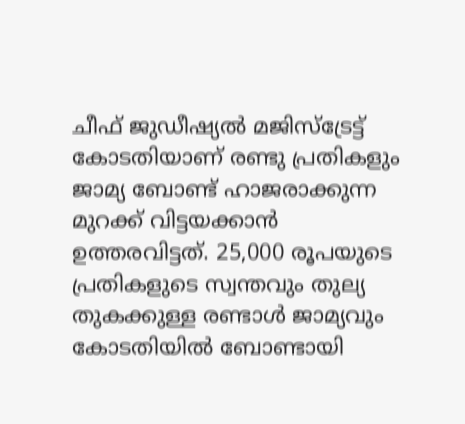ചീഫ് ജുഡീഷ്യല്‍ മജിസ്‌ട്രേട്ട് കോടതിയാണ് രണ്ടു പ്രതികളും ജാമ്യ ബോണ്ട് ഹാജരാക്കുന്ന മുറക്ക് വിട്ടയക്കാന്‍ ഉത്തരവിട്ടത്. 25,000 രൂപയുടെ പ്രതികളുടെ സ്വന്തവും തുല്യ തുകക്കുള്ള രണ്ടാള്‍ ജാമ്യവും കോടതിയില്‍ ബോണ്ടായി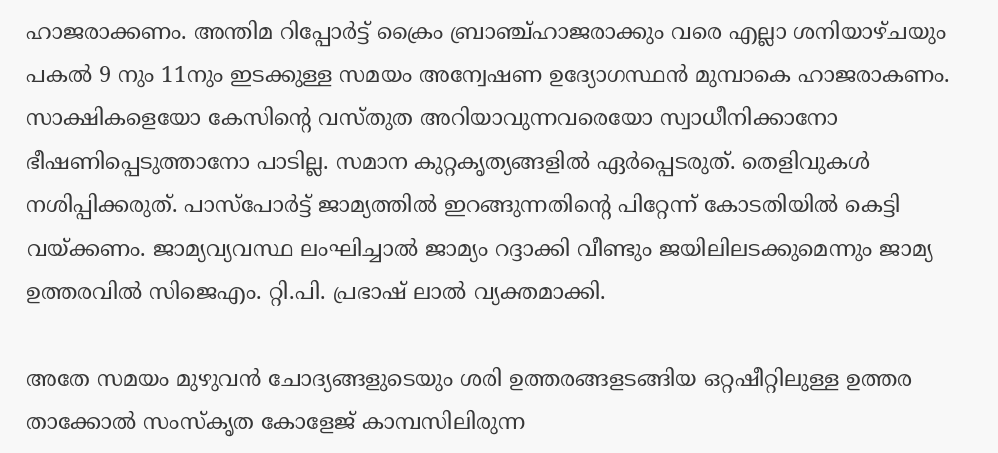ഹാജരാക്കണം. അന്തിമ റിപ്പോര്‍ട്ട് ക്രൈം ബ്രാഞ്ച്ഹാജരാക്കും വരെ എല്ലാ ശനിയാഴ്ചയും പകല്‍ 9 നും 11നും ഇടക്കുള്ള സമയം അന്വേഷണ ഉദ്യോഗസ്ഥന്‍ മുമ്പാകെ ഹാജരാകണം. സാക്ഷികളെയോ കേസിന്റെ വസ്തുത അറിയാവുന്നവരെയോ സ്വാധീനിക്കാനോ ഭീഷണിപ്പെടുത്താനോ പാടില്ല. സമാന കുറ്റകൃത്യങ്ങളില്‍ ഏര്‍പ്പെടരുത്. തെളിവുകള്‍ നശിപ്പിക്കരുത്. പാസ്‌പോര്‍ട്ട് ജാമ്യത്തില്‍ ഇറങ്ങുന്നതിന്റെ പിറ്റേന്ന് കോടതിയില്‍ കെട്ടി വയ്ക്കണം. ജാമ്യവ്യവസ്ഥ ലംഘിച്ചാല്‍ ജാമ്യം റദ്ദാക്കി വീണ്ടും ജയിലിലടക്കുമെന്നും ജാമ്യ ഉത്തരവില്‍ സിജെഎം. റ്റി.പി. പ്രഭാഷ് ലാല്‍ വ്യക്തമാക്കി.

അതേ സമയം മുഴുവന്‍ ചോദ്യങ്ങളുടെയും ശരി ഉത്തരങ്ങളടങ്ങിയ ഒറ്റഷീറ്റിലുള്ള ഉത്തര താക്കോല്‍ സംസ്‌കൃത കോളേജ് കാമ്പസിലിരുന്ന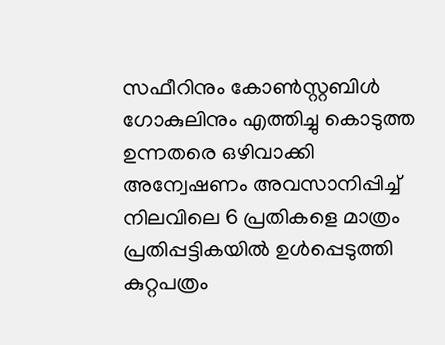സഫീറിനും കോണ്‍സ്റ്റബിള്‍ ഗോകുലിനും എത്തിച്ചു കൊടുത്ത ഉന്നതരെ ഒഴിവാക്കി അന്വേഷണം അവസാനിപ്പിച്ച് നിലവിലെ 6 പ്രതികളെ മാത്രം പ്രതിപ്പട്ടികയില്‍ ഉള്‍പ്പെടുത്തി കുറ്റപത്രം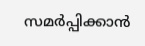സമര്‍പ്പിക്കാന്‍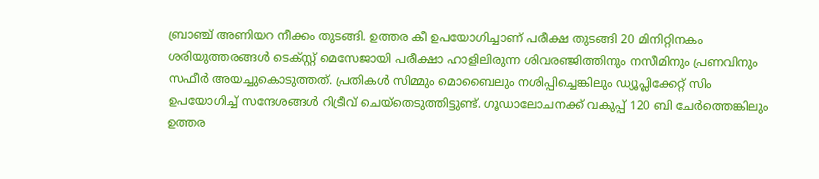ബ്രാഞ്ച് അണിയറ നീക്കം തുടങ്ങി. ഉത്തര കീ ഉപയോഗിച്ചാണ് പരീക്ഷ തുടങ്ങി 20 മിനിറ്റിനകം ശരിയുത്തരങ്ങള്‍ ടെക്സ്റ്റ് മെസേജായി പരീക്ഷാ ഹാളിലിരുന്ന ശിവരഞ്ജിത്തിനും നസീമിനും പ്രണവിനും സഫീര്‍ അയച്ചുകൊടുത്തത്. പ്രതികള്‍ സിമ്മും മൊബൈലും നശിപ്പിച്ചെങ്കിലും ഡ്യൂപ്ലിക്കേറ്റ് സിം ഉപയോഗിച്ച് സന്ദേശങ്ങള്‍ റിട്രീവ് ചെയ്‌തെടുത്തിട്ടുണ്ട്. ഗൂഡാലോചനക്ക് വകുപ്പ് 120 ബി ചേര്‍ത്തെങ്കിലും ഉത്തര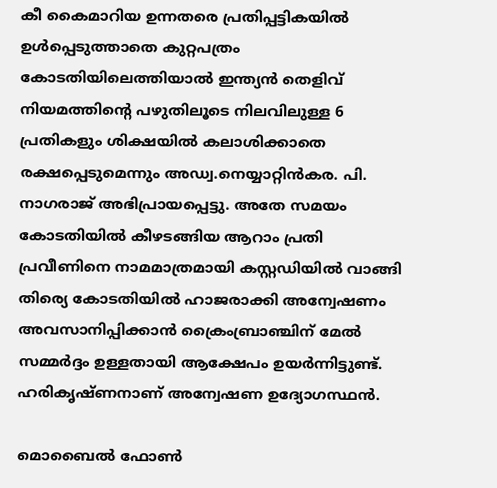കീ കൈമാറിയ ഉന്നതരെ പ്രതിപ്പട്ടികയില്‍ ഉള്‍പ്പെടുത്താതെ കുറ്റപത്രം കോടതിയിലെത്തിയാല്‍ ഇന്ത്യന്‍ തെളിവ് നിയമത്തിന്റെ പഴുതിലൂടെ നിലവിലുള്ള 6 പ്രതികളും ശിക്ഷയില്‍ കലാശിക്കാതെ രക്ഷപ്പെടുമെന്നും അഡ്വ.നെയ്യാറ്റിന്‍കര. പി. നാഗരാജ് അഭിപ്രായപ്പെട്ടു. അതേ സമയം കോടതിയില്‍ കീഴടങ്ങിയ ആറാം പ്രതി പ്രവീണിനെ നാമമാത്രമായി കസ്റ്റഡിയില്‍ വാങ്ങി തിര്യെ കോടതിയില്‍ ഹാജരാക്കി അന്വേഷണം അവസാനിപ്പിക്കാന്‍ ക്രൈംബ്രാഞ്ചിന് മേല്‍ സമ്മര്‍ദ്ദം ഉള്ളതായി ആക്ഷേപം ഉയര്‍ന്നിട്ടുണ്ട്. ഹരികൃഷ്ണനാണ് അന്വേഷണ ഉദ്യോഗസ്ഥന്‍.

മൊബൈല്‍ ഫോണ്‍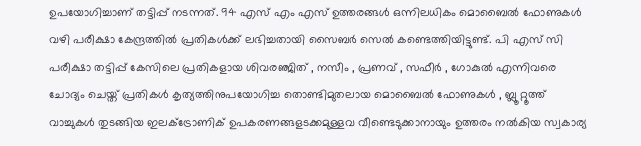ഉപയോഗിച്ചാണ് തട്ടിപ്പ് നടന്നത്. 94 എസ് എം എസ് ഉത്തരങ്ങള്‍ ഒന്നിലധികം മൊബൈല്‍ ഫോണുകള്‍ വഴി പരീക്ഷാ കേന്ദ്രത്തില്‍ പ്രതികള്‍ക്ക് ലഭിച്ചതായി സൈബര്‍ സെല്‍ കണ്ടെത്തിയിട്ടുണ്ട്. പി എസ് സി പരീക്ഷാ തട്ടിപ്പ് കേസിലെ പ്രതികളായ ശിവരഞ്ജിത് , നസീം , പ്രണവ് , സഫീര്‍ , ഗോകുല്‍ എന്നിവരെ ചോദ്യം ചെയ്ത് പ്രതികള്‍ കൃത്യത്തിനുപയോഗിച്ച തൊണ്ടിമുതലായ മൊബൈല്‍ ഫോണുകള്‍ , ബ്ലൂ റ്റൂത്ത് വാച്ചുകള്‍ തുടങ്ങിയ ഇലക്ട്രോണിക് ഉപകരണങ്ങളടക്കമുള്ളവ വീണ്ടെടുക്കാനായും ഉത്തരം നല്‍കിയ സ്വകാര്യ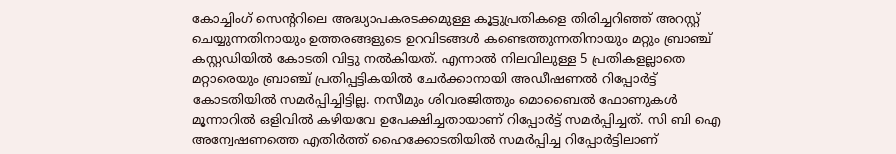കോച്ചിംഗ് സെന്ററിലെ അദ്ധ്യാപകരടക്കമുള്ള കൂട്ടുപ്രതികളെ തിരിച്ചറിഞ്ഞ് അറസ്റ്റ് ചെയ്യുന്നതിനായും ഉത്തരങ്ങളുടെ ഉറവിടങ്ങള്‍ കണ്ടെത്തുന്നതിനായും മറ്റും ബ്രാഞ്ച് കസ്റ്റഡിയില്‍ കോടതി വിട്ടു നല്‍കിയത്. എന്നാല്‍ നിലവിലുള്ള 5 പ്രതികളല്ലാതെ മറ്റാരെയും ബ്രാഞ്ച് പ്രതിപ്പട്ടികയില്‍ ചേര്‍ക്കാനായി അഡീഷണല്‍ റിപ്പോര്‍ട്ട് കോടതിയില്‍ സമര്‍പ്പിച്ചിട്ടില്ല. നസീമും ശിവരജിത്തും മൊബൈല്‍ ഫോണുകള്‍ മൂന്നാറില്‍ ഒളിവില്‍ കഴിയവേ ഉപേക്ഷിച്ചതായാണ് റിപ്പോര്‍ട്ട് സമര്‍പ്പിച്ചത്. സി ബി ഐ അന്വേഷണത്തെ എതിര്‍ത്ത് ഹൈക്കോടതിയില്‍ സമര്‍പ്പിച്ച റിപ്പോര്‍ട്ടിലാണ്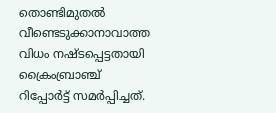തൊണ്ടിമുതല്‍ വീണ്ടെടുക്കാനാവാത്ത വിധം നഷ്ടപ്പെട്ടതായി ക്രൈംബ്രാഞ്ച് റിപ്പോര്‍ട്ട് സമര്‍പ്പിച്ചത്.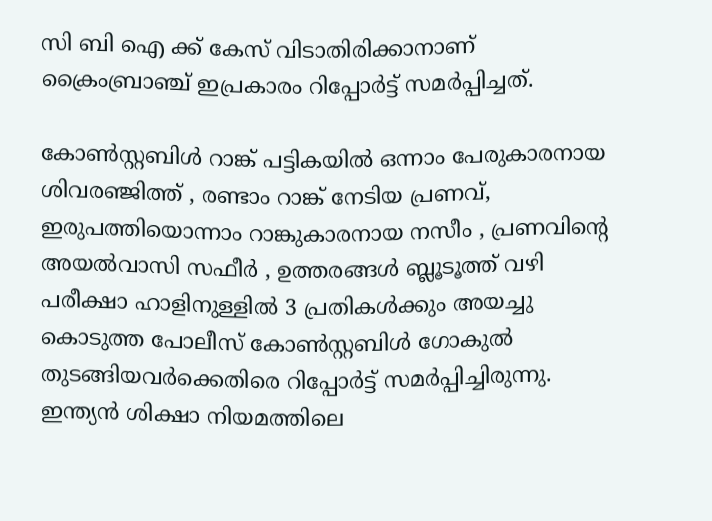സി ബി ഐ ക്ക് കേസ് വിടാതിരിക്കാനാണ് ക്രൈംബ്രാഞ്ച് ഇപ്രകാരം റിപ്പോര്‍ട്ട് സമര്‍പ്പിച്ചത്.

കോണ്‍സ്റ്റബിള്‍ റാങ്ക് പട്ടികയില്‍ ഒന്നാം പേരുകാരനായ ശിവരഞ്ജിത്ത് , രണ്ടാം റാങ്ക് നേടിയ പ്രണവ്, ഇരുപത്തിയൊന്നാം റാങ്കുകാരനായ നസീം , പ്രണവിന്റെ അയല്‍വാസി സഫീര്‍ , ഉത്തരങ്ങള്‍ ബ്ലൂടൂത്ത് വഴി പരീക്ഷാ ഹാളിനുള്ളില്‍ 3 പ്രതികള്‍ക്കും അയച്ചു കൊടുത്ത പോലീസ് കോണ്‍സ്റ്റബിള്‍ ഗോകുല്‍ തുടങ്ങിയവര്‍ക്കെതിരെ റിപ്പോര്‍ട്ട് സമര്‍പ്പിച്ചിരുന്നു. ഇന്ത്യന്‍ ശിക്ഷാ നിയമത്തിലെ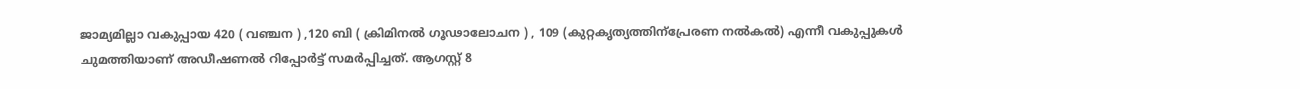ജാമ്യമില്ലാ വകുപ്പായ 420 ( വഞ്ചന ) ,120 ബി ( ക്രിമിനല്‍ ഗൂഢാലോചന ) , 109 (കുറ്റകൃത്യത്തിന്‌പ്രേരണ നല്‍കല്‍) എന്നീ വകുപ്പുകള്‍ ചുമത്തിയാണ് അഡീഷണല്‍ റിപ്പോര്‍ട്ട് സമര്‍പ്പിച്ചത്. ആഗസ്റ്റ് 8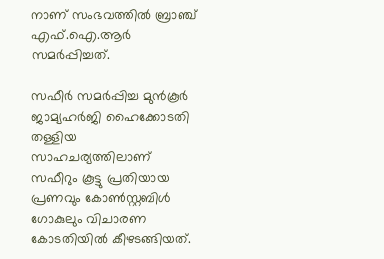നാണ് സംഭവത്തില്‍ ബ്രാഞ്ച് എഫ്.ഐ.ആര്‍ സമര്‍പ്പിച്ചത്.

സഫീര്‍ സമര്‍പ്പിച്ച മുന്‍കൂര്‍ ജാമ്യഹര്‍ജി ഹൈക്കോടതി തള്ളിയ സാഹചര്യത്തിലാണ് സഫീറും കൂട്ടു പ്രതിയായ പ്രണവും കോണ്‍സ്റ്റബിള്‍ ഗോകുലും വിചാരണ കോടതിയില്‍ കീഴടങ്ങിയത്.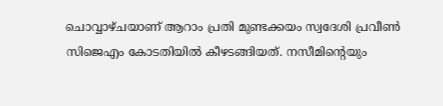ചൊവ്വാഴ്ചയാണ് ആറാം പ്രതി മുണ്ടക്കയം സ്വദേശി പ്രവീണ്‍ സിജെഎം കോടതിയില്‍ കീഴടങ്ങിയത്. നസീമിന്റെയും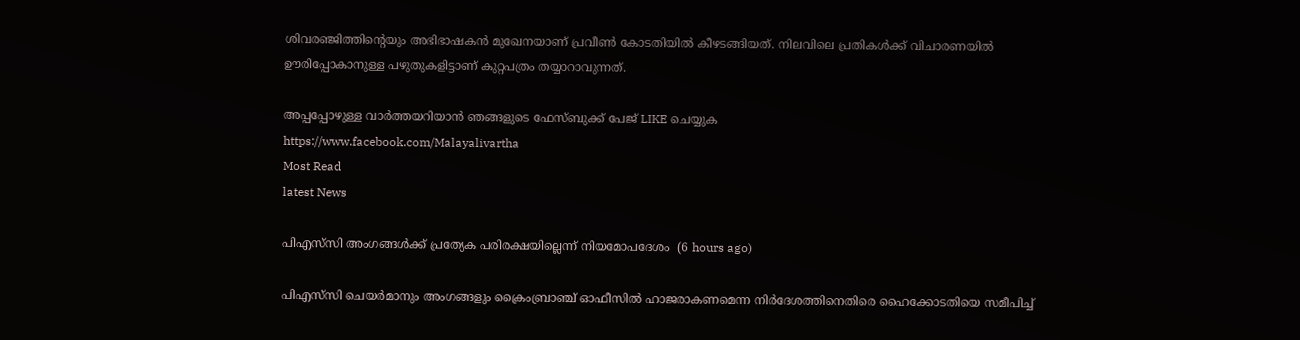ശിവരഞ്ജിത്തിന്റെയും അഭിഭാഷകന്‍ മുഖേനയാണ് പ്രവീണ്‍ കോടതിയില്‍ കീഴടങ്ങിയത്. നിലവിലെ പ്രതികള്‍ക്ക് വിചാരണയില്‍ ഊരിപ്പോകാനുള്ള പഴുതുകളിട്ടാണ് കുറ്റപത്രം തയ്യാറാവുന്നത്.

അപ്പപ്പോഴുള്ള വാര്‍ത്തയറിയാന്‍ ഞങ്ങളുടെ ഫേസ്‌ബുക്ക്‌ പേജ് LIKE ചെയ്യുക
https://www.facebook.com/Malayalivartha
Most Read
latest News

പിഎസ്‌സി അംഗങ്ങള്‍ക്ക് പ്രത്യേക പരിരക്ഷയില്ലെന്ന് നിയമോപദേശം  (6 hours ago)

പിഎസ്‍‍സി ചെയർമാനും അംഗങ്ങളും ക്രൈംബ്രാഞ്ച് ഓഫീസിൽ ഹാജരാകണമെന്ന നിർദേശത്തിനെതിരെ ഹൈക്കോടതിയെ സമീപിച്ച്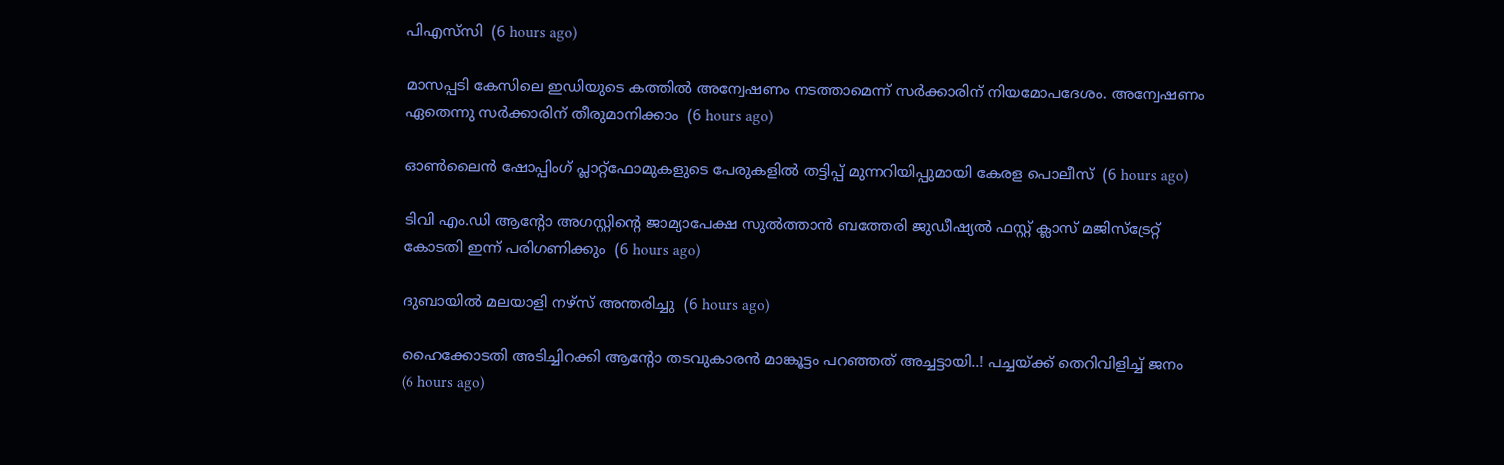പിഎസ്‍‍സി  (6 hours ago)

മാസപ്പടി കേസിലെ ഇഡിയുടെ കത്തിൽ അന്വേഷണം നടത്താമെന്ന് സർക്കാരിന് നിയമോപദേശം. അന്വേഷണം ഏതെന്നു സർക്കാരിന് തീരുമാനിക്കാം  (6 hours ago)

ഓണ്‍ലൈന്‍ ഷോപ്പിംഗ് പ്ലാറ്റ്‌ഫോമുകളുടെ പേരുകളില്‍ തട്ടിപ്പ് മുന്നറിയിപ്പുമായി കേരള പൊലീസ്  (6 hours ago)

ടിവി എം.ഡി ആന്റോ അഗസ്റ്റിന്റെ ജാമ്യാപേക്ഷ സുല്‍ത്താന്‍ ബത്തേരി ജുഡീഷ്യല്‍ ഫസ്റ്റ് ക്ലാസ് മജിസ്‌ട്രേറ്റ് കോടതി ഇന്ന് പരിഗണിക്കും  (6 hours ago)

ദുബായില്‍ മലയാളി നഴ്‌സ് അന്തരിച്ചു  (6 hours ago)

ഹൈക്കോടതി അടിച്ചിറക്കി ആന്റോ തടവുകാരൻ മാങ്കൂട്ടം പറഞ്ഞത് അച്ചട്ടായി..! പച്ചയ്ക്ക് തെറിവിളിച്ച് ജനം  (6 hours ago)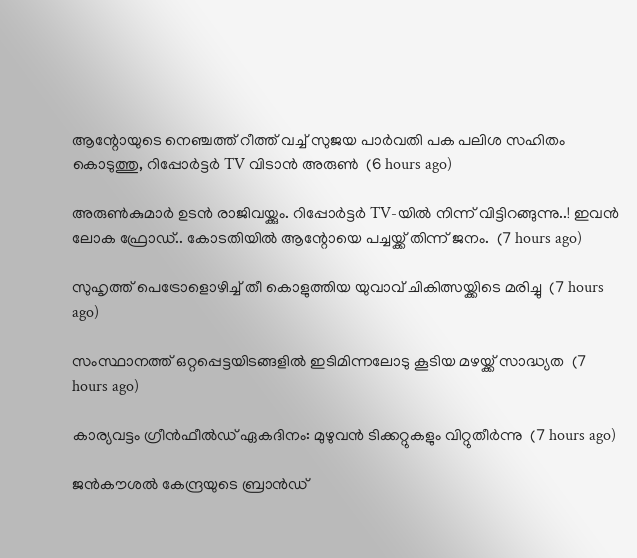ആന്റോയുടെ നെഞ്ചത്ത് റീത്ത് വച്ച് സുജയ പാർവതി പക പലിശ സഹിതം കൊടുത്തു, റിപ്പോർട്ടർ TV വിടാൻ അരുൺ  (6 hours ago)

അരുൺകുമാർ ഉടൻ രാജിവയ്ക്കും. റിപ്പോർട്ടർ TV-യിൽ നിന്ന് വിട്ടിറങ്ങുന്നു..! ഇവൻ ലോക ഫ്രോഡ്.. കോടതിയിൽ ആന്റോയെ പച്ചയ്ക്ക് തിന്ന് ജനം.  (7 hours ago)

സുഹൃത്ത് പെട്രോളൊഴിച്ച് തീ കൊളുത്തിയ യുവാവ് ചികിത്സയ്ക്കിടെ മരിച്ചു  (7 hours ago)

സംസ്ഥാനത്ത് ഒറ്റപ്പെട്ടയിടങ്ങളില്‍ ഇടിമിന്നലോടു കൂടിയ മഴയ്ക്ക് സാദ്ധ്യത  (7 hours ago)

കാര്യവട്ടം ഗ്രീന്‍ഫീല്‍ഡ് ഏകദിനം: മുഴുവന്‍ ടിക്കറ്റുകളും വിറ്റുതീര്‍ന്നു  (7 hours ago)

ജന്‍കൗശല്‍ കേന്ദ്രയുടെ ബ്രാന്‍ഡ്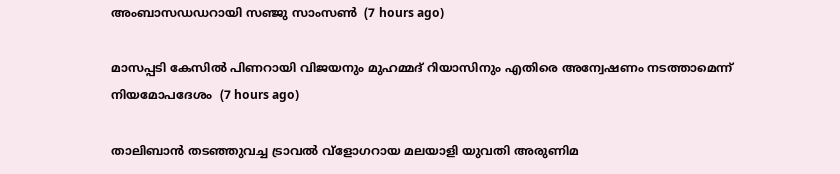അംബാസഡഡറായി സഞ്ജു സാംസണ്‍  (7 hours ago)

മാസപ്പടി കേസില്‍ പിണറായി വിജയനും മുഹമ്മദ് റിയാസിനും എതിരെ അന്വേഷണം നടത്താമെന്ന് നിയമോപദേശം  (7 hours ago)

താലിബാന്‍ തടഞ്ഞുവച്ച ട്രാവല്‍ വ്‌ളോഗറായ മലയാളി യുവതി അരുണിമ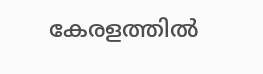കേരളത്തില്‍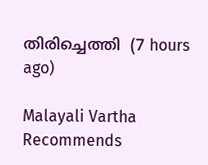തിരിച്ചെത്തി  (7 hours ago)

Malayali Vartha Recommends